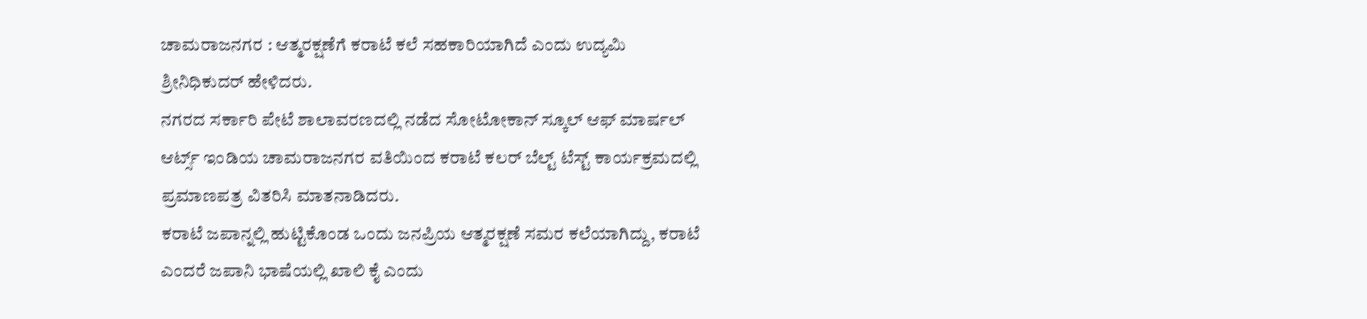ಚಾಮರಾಜನಗರ : ಆತ್ಮರಕ್ಷಣೆಗೆ ಕರಾಟೆ ಕಲೆ ಸಹಕಾರಿಯಾಗಿದೆ ಎಂದು ಉದ್ಯಮಿ ಶ್ರೀನಿಧಿಕುದರ್ ಹೇಳಿದರು.
ನಗರದ ಸರ್ಕಾರಿ ಪೇಟೆ ಶಾಲಾವರಣದಲ್ಲಿ ನಡೆದ ಸೋಟೋಕಾನ್ ಸ್ಕೂಲ್ ಆಫ್ ಮಾರ್ಷಲ್ ಆರ್ಟ್ಸ್ ಇಂಡಿಯ ಚಾಮರಾಜನಗರ ವತಿಯಿಂದ ಕರಾಟೆ ಕಲರ್ ಬೆಲ್ಟ್ ಟೆಸ್ಟ್ ಕಾರ್ಯಕ್ರಮದಲ್ಲಿ ಪ್ರಮಾಣಪತ್ರ ವಿತರಿಸಿ ಮಾತನಾಡಿದರು.
ಕರಾಟೆ ಜಪಾನ್ನಲ್ಲಿ ಹುಟ್ಟಿಕೊಂಡ ಒಂದು ಜನಪ್ರಿಯ ಆತ್ಮರಕ್ಷಣೆ ಸಮರ ಕಲೆಯಾಗಿದ್ದು, ಕರಾಟೆ ಎಂದರೆ ಜಪಾನಿ ಭಾಷೆಯಲ್ಲಿ ಖಾಲಿ ಕೈ ಎಂದು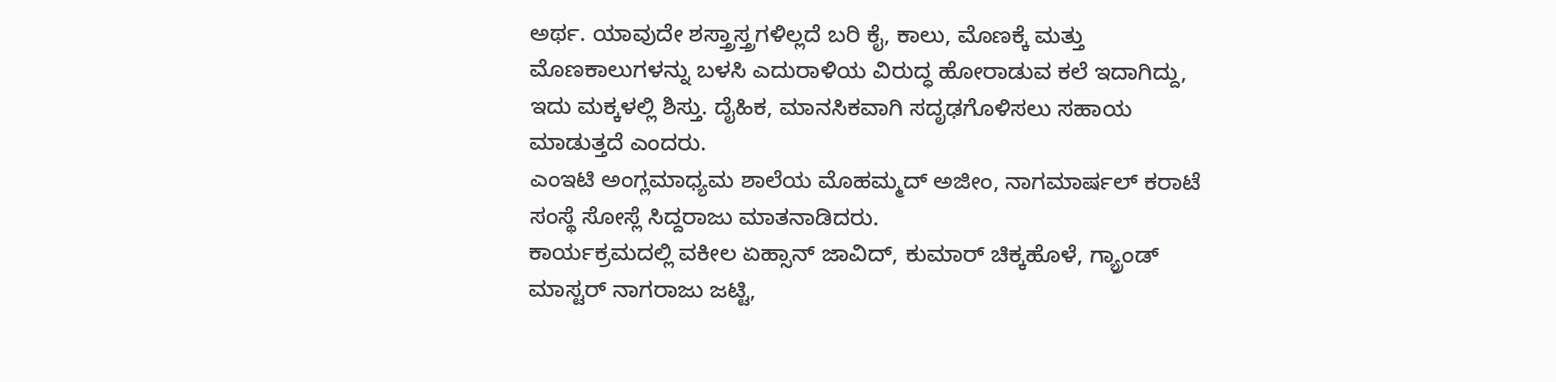ಅರ್ಥ. ಯಾವುದೇ ಶಸ್ತ್ರಾಸ್ತ್ರಗಳಿಲ್ಲದೆ ಬರಿ ಕೈ, ಕಾಲು, ಮೊಣಕ್ಕೆ ಮತ್ತು ಮೊಣಕಾಲುಗಳನ್ನು ಬಳಸಿ ಎದುರಾಳಿಯ ವಿರುದ್ಧ ಹೋರಾಡುವ ಕಲೆ ಇದಾಗಿದ್ದು, ಇದು ಮಕ್ಕಳಲ್ಲಿ ಶಿಸ್ತು. ದೈಹಿಕ, ಮಾನಸಿಕವಾಗಿ ಸದೃಢಗೊಳಿಸಲು ಸಹಾಯ ಮಾಡುತ್ತದೆ ಎಂದರು.
ಎಂಇಟಿ ಅಂಗ್ಲಮಾಧ್ಯಮ ಶಾಲೆಯ ಮೊಹಮ್ಮದ್ ಅಜೀಂ, ನಾಗಮಾರ್ಷಲ್ ಕರಾಟೆ ಸಂಸ್ಥೆ ಸೋಸ್ಲೆ ಸಿದ್ದರಾಜು ಮಾತನಾಡಿದರು.
ಕಾರ್ಯಕ್ರಮದಲ್ಲಿ ವಕೀಲ ಏಹ್ಸಾನ್ ಜಾವಿದ್, ಕುಮಾರ್ ಚಿಕ್ಕಹೊಳೆ, ಗ್ಯ್ರಾಂಡ್ ಮಾಸ್ಟರ್ ನಾಗರಾಜು ಜಟ್ಟಿ,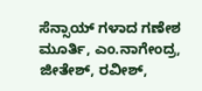ಸೆನ್ಸಾಯ್ ಗಳಾದ ಗಣೇಶ ಮೂರ್ತಿ, ಎಂ.ನಾಗೇಂದ್ರ, ಜೀತೇಶ್, ರವೀಶ್,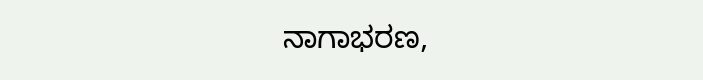ನಾಗಾಭರಣ,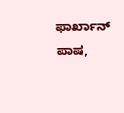ಫಾರ್ಖಾನ್ ಪಾಷ,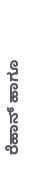ರೆಹಾನ್ ಹಾಗೂ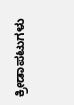ಕ್ರೀಡಾಪಟುಗಳು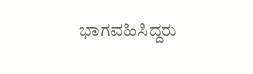ಭಾಗವಹಿಸಿದ್ದರು